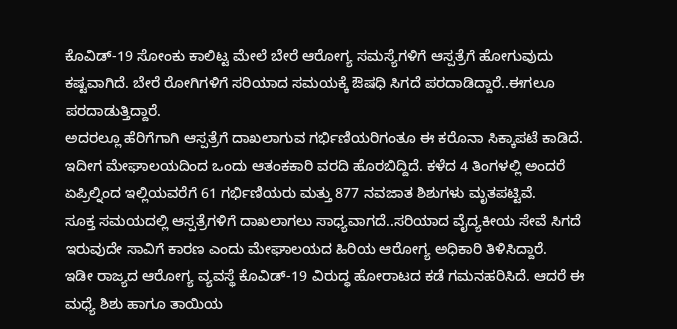ಕೊವಿಡ್-19 ಸೋಂಕು ಕಾಲಿಟ್ಟ ಮೇಲೆ ಬೇರೆ ಆರೋಗ್ಯ ಸಮಸ್ಯೆಗಳಿಗೆ ಆಸ್ಪತ್ರೆಗೆ ಹೋಗುವುದು ಕಷ್ಟವಾಗಿದೆ. ಬೇರೆ ರೋಗಿಗಳಿಗೆ ಸರಿಯಾದ ಸಮಯಕ್ಕೆ ಔಷಧಿ ಸಿಗದೆ ಪರದಾಡಿದ್ದಾರೆ..ಈಗಲೂ ಪರದಾಡುತ್ತಿದ್ದಾರೆ.
ಅದರಲ್ಲೂ ಹೆರಿಗೆಗಾಗಿ ಆಸ್ಪತ್ರೆಗೆ ದಾಖಲಾಗುವ ಗರ್ಭಿಣಿಯರಿಗಂತೂ ಈ ಕರೊನಾ ಸಿಕ್ಕಾಪಟೆ ಕಾಡಿದೆ. ಇದೀಗ ಮೇಘಾಲಯದಿಂದ ಒಂದು ಆತಂಕಕಾರಿ ವರದಿ ಹೊರಬಿದ್ದಿದೆ. ಕಳೆದ 4 ತಿಂಗಳಲ್ಲಿ ಅಂದರೆ ಏಪ್ರಿಲ್ನಿಂದ ಇಲ್ಲಿಯವರೆಗೆ 61 ಗರ್ಭಿಣಿಯರು ಮತ್ತು 877 ನವಜಾತ ಶಿಶುಗಳು ಮೃತಪಟ್ಟಿವೆ.
ಸೂಕ್ತ ಸಮಯದಲ್ಲಿ ಆಸ್ಪತ್ರೆಗಳಿಗೆ ದಾಖಲಾಗಲು ಸಾಧ್ಯವಾಗದೆ..ಸರಿಯಾದ ವೈದ್ಯಕೀಯ ಸೇವೆ ಸಿಗದೆ ಇರುವುದೇ ಸಾವಿಗೆ ಕಾರಣ ಎಂದು ಮೇಘಾಲಯದ ಹಿರಿಯ ಆರೋಗ್ಯ ಅಧಿಕಾರಿ ತಿಳಿಸಿದ್ದಾರೆ.
ಇಡೀ ರಾಜ್ಯದ ಆರೋಗ್ಯ ವ್ಯವಸ್ಥೆ ಕೊವಿಡ್-19 ವಿರುದ್ಧ ಹೋರಾಟದ ಕಡೆ ಗಮನಹರಿಸಿದೆ. ಆದರೆ ಈ ಮಧ್ಯೆ ಶಿಶು ಹಾಗೂ ತಾಯಿಯ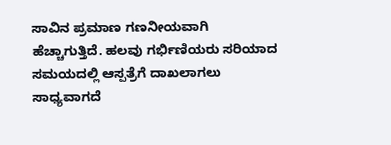ಸಾವಿನ ಪ್ರಮಾಣ ಗಣನೀಯವಾಗಿ ಹೆಚ್ಚಾಗುತ್ತಿದೆ. ಹಲವು ಗರ್ಭಿಣಿಯರು ಸರಿಯಾದ ಸಮಯದಲ್ಲಿ ಆಸ್ಪತ್ರೆಗೆ ದಾಖಲಾಗಲು ಸಾಧ್ಯವಾಗದೆ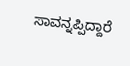ಸಾವನ್ನಪ್ಪಿದ್ದಾರೆ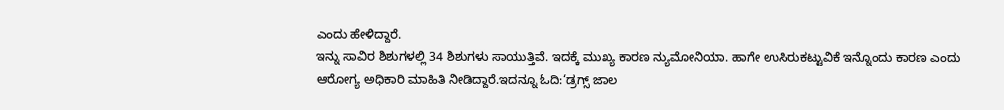ಎಂದು ಹೇಳಿದ್ದಾರೆ.
ಇನ್ನು ಸಾವಿರ ಶಿಶುಗಳಲ್ಲಿ 34 ಶಿಶುಗಳು ಸಾಯುತ್ತಿವೆ. ಇದಕ್ಕೆ ಮುಖ್ಯ ಕಾರಣ ನ್ಯುಮೋನಿಯಾ. ಹಾಗೇ ಉಸಿರುಕಟ್ಟುವಿಕೆ ಇನ್ನೊಂದು ಕಾರಣ ಎಂದು ಆರೋಗ್ಯ ಅಧಿಕಾರಿ ಮಾಹಿತಿ ನೀಡಿದ್ದಾರೆ.ಇದನ್ನೂ ಓದಿ:‘ಡ್ರಗ್ಸ್ ಜಾಲ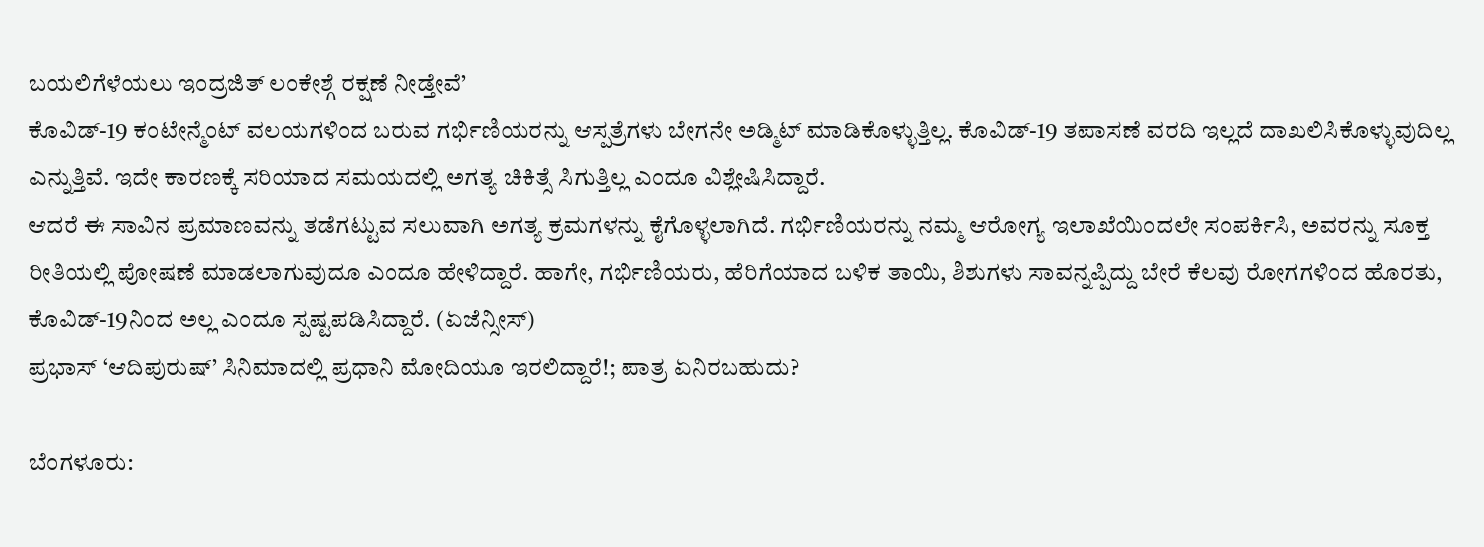ಬಯಲಿಗೆಳೆಯಲು ಇಂದ್ರಜಿತ್ ಲಂಕೇಶ್ಗೆ ರಕ್ಷಣೆ ನೀಡ್ತೇವೆ’
ಕೊವಿಡ್-19 ಕಂಟೇನ್ಮೆಂಟ್ ವಲಯಗಳಿಂದ ಬರುವ ಗರ್ಭಿಣಿಯರನ್ನು ಆಸ್ಪತ್ರೆಗಳು ಬೇಗನೇ ಅಡ್ಮಿಟ್ ಮಾಡಿಕೊಳ್ಳುತ್ತಿಲ್ಲ. ಕೊವಿಡ್-19 ತಪಾಸಣೆ ವರದಿ ಇಲ್ಲದೆ ದಾಖಲಿಸಿಕೊಳ್ಳುವುದಿಲ್ಲ ಎನ್ನುತ್ತಿವೆ. ಇದೇ ಕಾರಣಕ್ಕೆ ಸರಿಯಾದ ಸಮಯದಲ್ಲಿ ಅಗತ್ಯ ಚಿಕಿತ್ಸೆ ಸಿಗುತ್ತಿಲ್ಲ ಎಂದೂ ವಿಶ್ಲೇಷಿಸಿದ್ದಾರೆ.
ಆದರೆ ಈ ಸಾವಿನ ಪ್ರಮಾಣವನ್ನು ತಡೆಗಟ್ಟುವ ಸಲುವಾಗಿ ಅಗತ್ಯ ಕ್ರಮಗಳನ್ನು ಕೈಗೊಳ್ಳಲಾಗಿದೆ. ಗರ್ಭಿಣಿಯರನ್ನು ನಮ್ಮ ಆರೋಗ್ಯ ಇಲಾಖೆಯಿಂದಲೇ ಸಂಪರ್ಕಿಸಿ, ಅವರನ್ನು ಸೂಕ್ತ ರೀತಿಯಲ್ಲಿ ಪೋಷಣೆ ಮಾಡಲಾಗುವುದೂ ಎಂದೂ ಹೇಳಿದ್ದಾರೆ. ಹಾಗೇ, ಗರ್ಭಿಣಿಯರು, ಹೆರಿಗೆಯಾದ ಬಳಿಕ ತಾಯಿ, ಶಿಶುಗಳು ಸಾವನ್ನಪ್ಪಿದ್ದು ಬೇರೆ ಕೆಲವು ರೋಗಗಳಿಂದ ಹೊರತು, ಕೊವಿಡ್-19ನಿಂದ ಅಲ್ಲ ಎಂದೂ ಸ್ಪಷ್ಟಪಡಿಸಿದ್ದಾರೆ. (ಏಜೆನ್ಸೀಸ್)
ಪ್ರಭಾಸ್ ‘ಆದಿಪುರುಷ್’ ಸಿನಿಮಾದಲ್ಲಿ ಪ್ರಧಾನಿ ಮೋದಿಯೂ ಇರಲಿದ್ದಾರೆ!; ಪಾತ್ರ ಏನಿರಬಹುದು?

ಬೆಂಗಳೂರು: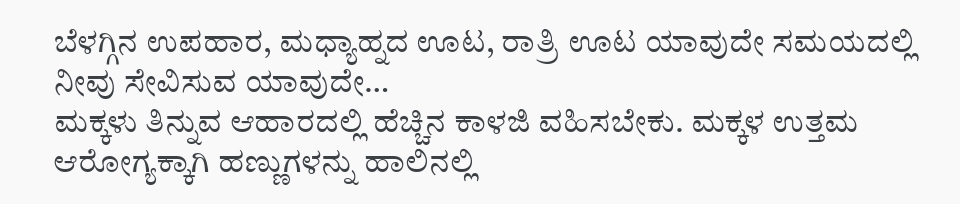ಬೆಳಗ್ಗಿನ ಉಪಹಾರ, ಮಧ್ಯಾಹ್ನದ ಊಟ, ರಾತ್ರಿ ಊಟ ಯಾವುದೇ ಸಮಯದಲ್ಲಿ ನೀವು ಸೇವಿಸುವ ಯಾವುದೇ…
ಮಕ್ಕಳು ತಿನ್ನುವ ಆಹಾರದಲ್ಲಿ ಹೆಚ್ಚಿನ ಕಾಳಜಿ ವಹಿಸಬೇಕು. ಮಕ್ಕಳ ಉತ್ತಮ ಆರೋಗ್ಯಕ್ಕಾಗಿ ಹಣ್ಣುಗಳನ್ನು ಹಾಲಿನಲ್ಲಿ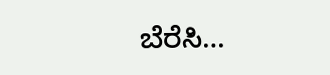ಬೆರೆಸಿ…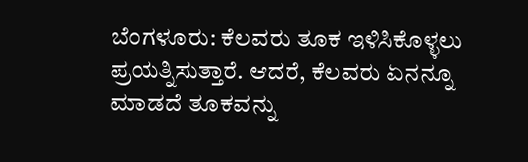ಬೆಂಗಳೂರು: ಕೆಲವರು ತೂಕ ಇಳಿಸಿಕೊಳ್ಳಲು ಪ್ರಯತ್ನಿಸುತ್ತಾರೆ. ಆದರೆ, ಕೆಲವರು ಏನನ್ನೂ ಮಾಡದೆ ತೂಕವನ್ನು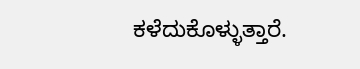ಕಳೆದುಕೊಳ್ಳುತ್ತಾರೆ.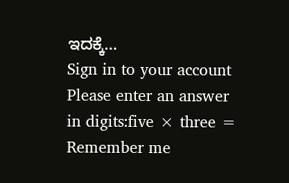ಇದಕ್ಕೆ…
Sign in to your account
Please enter an answer in digits:five × three =
Remember me